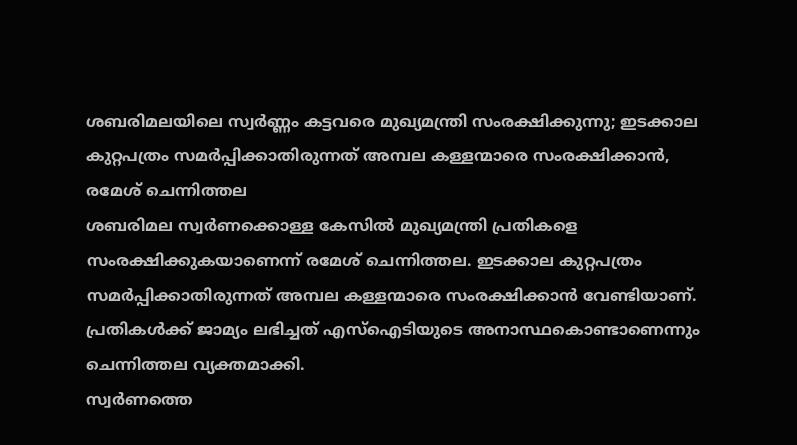ശബരിമലയിലെ സ്വർണ്ണം കട്ടവരെ മുഖ്യമന്ത്രി സംരക്ഷിക്കുന്നു; ഇടക്കാല കുറ്റപത്രം സമർപ്പിക്കാതിരുന്നത് അമ്പല കള്ളന്മാരെ സംരക്ഷിക്കാൻ, രമേശ് ചെന്നിത്തല
ശബരിമല സ്വർണക്കൊള്ള കേസിൽ മുഖ്യമന്ത്രി പ്രതികളെ സംരക്ഷിക്കുകയാണെന്ന് രമേശ് ചെന്നിത്തല. ഇടക്കാല കുറ്റപത്രം സമർപ്പിക്കാതിരുന്നത് അമ്പല കള്ളന്മാരെ സംരക്ഷിക്കാൻ വേണ്ടിയാണ്. പ്രതികൾക്ക് ജാമ്യം ലഭിച്ചത് എസ്ഐടിയുടെ അനാസ്ഥകൊണ്ടാണെന്നും ചെന്നിത്തല വ്യക്തമാക്കി.
സ്വർണത്തെ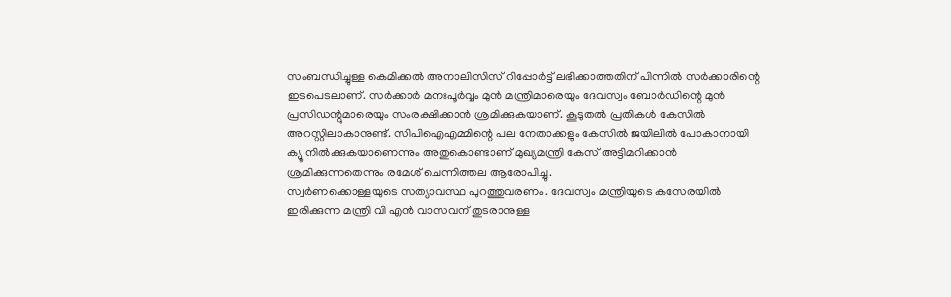സംബന്ധിച്ചുള്ള കെമിക്കൽ അനാലിസിസ് റിപ്പോർട്ട് ലഭിക്കാത്തതിന് പിന്നിൽ സർക്കാരിന്റെ ഇടപെടലാണ്. സർക്കാർ മനഃപൂർവ്വം മുൻ മന്ത്രിമാരെയും ദേവസ്വം ബോർഡിന്റെ മുൻ പ്രസിഡന്റുമാരെയും സംരക്ഷിക്കാൻ ശ്രമിക്കുകയാണ്. കൂടുതൽ പ്രതികൾ കേസിൽ അറസ്റ്റിലാകാനുണ്ട്. സിപിഐഎമ്മിന്റെ പല നേതാക്കളും കേസിൽ ജയിലിൽ പോകാനായി ക്യൂ നിൽക്കുകയാണെന്നും അതുകൊണ്ടാണ് മുഖ്യമന്ത്രി കേസ് അട്ടിമറിക്കാൻ ശ്രമിക്കുന്നതെന്നും രമേശ് ചെന്നിത്തല ആരോപിച്ചു.
സ്വർണക്കൊള്ളയുടെ സത്യാവസ്ഥ പുറത്തുവരണം. ദേവസ്വം മന്ത്രിയുടെ കസേരയിൽ ഇരിക്കുന്ന മന്ത്രി വി എൻ വാസവന് തുടരാനുള്ള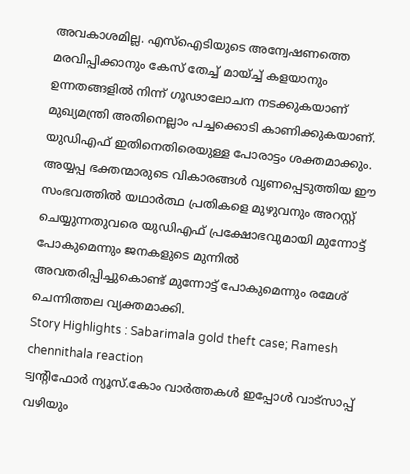അവകാശമില്ല. എസ്ഐടിയുടെ അന്വേഷണത്തെ മരവിപ്പിക്കാനും കേസ് തേച്ച് മായ്ച്ച് കളയാനും ഉന്നതങ്ങളിൽ നിന്ന് ഗൂഢാലോചന നടക്കുകയാണ് മുഖ്യമന്ത്രി അതിനെല്ലാം പച്ചക്കൊടി കാണിക്കുകയാണ്. യുഡിഎഫ് ഇതിനെതിരെയുള്ള പോരാട്ടം ശക്തമാക്കും. അയ്യപ്പ ഭക്തന്മാരുടെ വികാരങ്ങൾ വൃണപ്പെടുത്തിയ ഈ സംഭവത്തിൽ യഥാർത്ഥ പ്രതികളെ മുഴുവനും അറസ്റ്റ് ചെയ്യുന്നതുവരെ യുഡിഎഫ് പ്രക്ഷോഭവുമായി മുന്നോട്ട് പോകുമെന്നും ജനകളുടെ മുന്നിൽ അവതരിപ്പിച്ചുകൊണ്ട് മുന്നോട്ട് പോകുമെന്നും രമേശ് ചെന്നിത്തല വ്യക്തമാക്കി.
Story Highlights : Sabarimala gold theft case; Ramesh chennithala reaction
ട്വന്റിഫോർ ന്യൂസ്.കോം വാർത്തകൾ ഇപ്പോൾ വാട്സാപ്പ് വഴിയും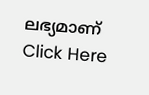ലഭ്യമാണ് Click Here